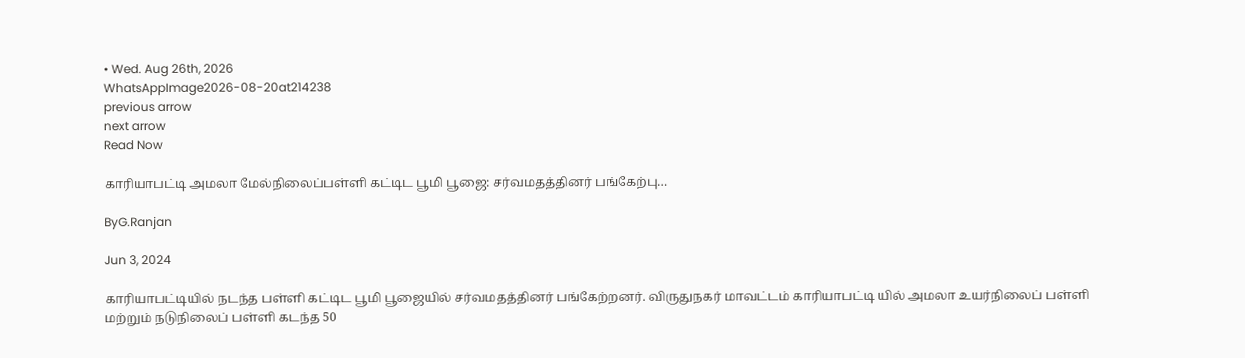• Wed. Aug 26th, 2026
WhatsAppImage2026-08-20at214238
previous arrow
next arrow
Read Now

காரியாபட்டி அமலா மேல்நிலைப்பள்ளி கட்டிட பூமி பூஜை: சர்வமதத்தினர் பங்கேற்பு…

ByG.Ranjan

Jun 3, 2024

காரியாபட்டியில் நடந்த பள்ளி கட்டிட பூமி பூஜையில் சர்வமதத்தினர் பங்கேற்றனர். விருதுநகர் மாவட்டம் காரியாபட்டி யில் அமலா உயர்நிலைப் பள்ளி மற்றும் நடுநிலைப் பள்ளி கடந்த 50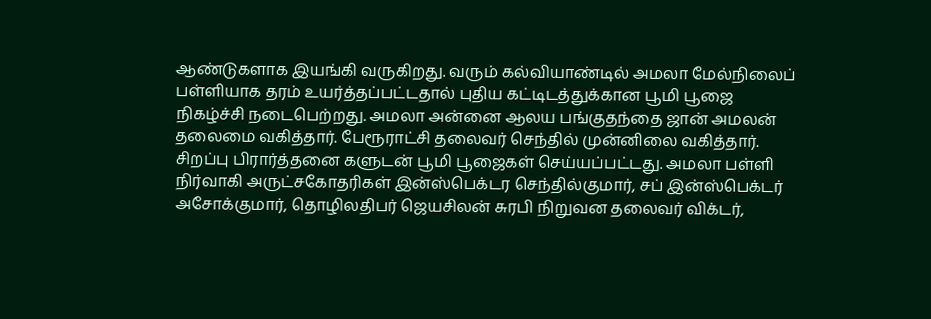ஆண்டுகளாக இயங்கி வருகிறது. வரும் கல்வியாண்டில் அமலா மேல்நிலைப் பள்ளியாக தரம் உயர்த்தப்பட்டதால் புதிய கட்டிடத்துக்கான பூமி பூஜை நிகழ்ச்சி நடைபெற்றது. அமலா அன்னை ஆலய பங்குதந்தை ஜான் அமலன் தலைமை வகித்தார். பேரூராட்சி தலைவர் செந்தில் முன்னிலை வகித்தார். சிறப்பு பிரார்த்தனை களுடன் பூமி பூஜைகள் செய்யப்பட்டது. அமலா பள்ளி நிர்வாகி அருட்சகோதரிகள் இன்ஸ்பெக்டர செந்தில்குமார், சப் இன்ஸ்பெக்டர் அசோக்குமார், தொழிலதிபர் ஜெயசிலன் சுரபி நிறுவன தலைவர் விக்டர்,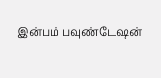இன்பம் பவுண்டேஷன்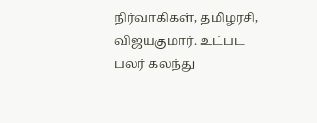நிர்வாகிகள், தமிழரசி, விஜயகுமார். உட்பட பலர் கலந்து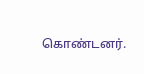கொண்டனர்.